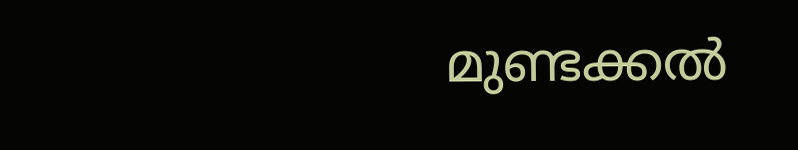മുണ്ടക്കൽ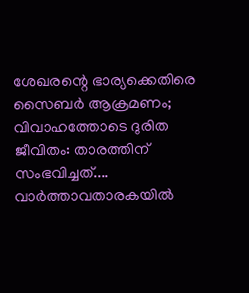ശേഖരന്റെ ഭാര്യക്കെതിരെ സൈബർ ആക്രമണം; വിവാഹത്തോടെ ദുരിത ജീവിതം: താരത്തിന് സംഭവിച്ചത്....
വാർത്താവതാരകയിൽ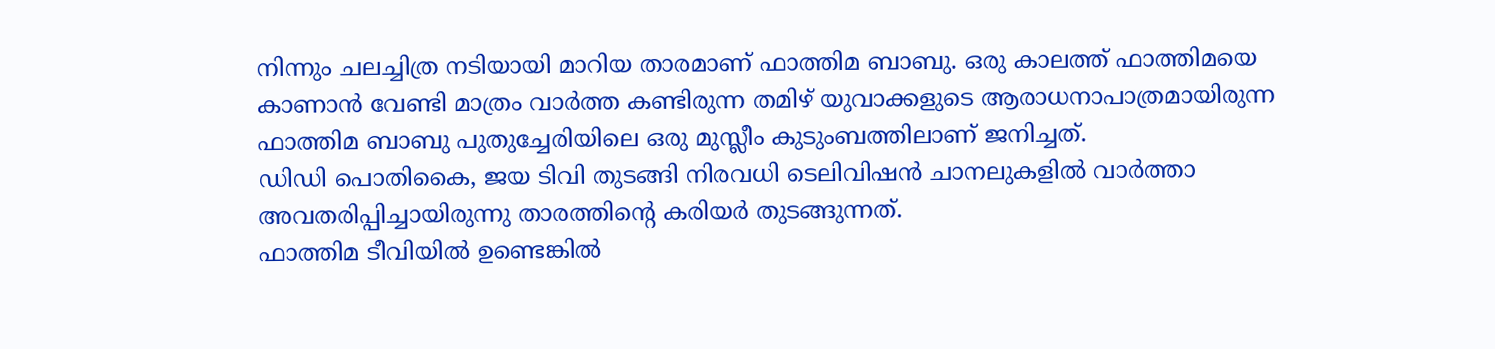നിന്നും ചലച്ചിത്ര നടിയായി മാറിയ താരമാണ് ഫാത്തിമ ബാബു. ഒരു കാലത്ത് ഫാത്തിമയെ കാണാൻ വേണ്ടി മാത്രം വാർത്ത കണ്ടിരുന്ന തമിഴ് യുവാക്കളുടെ ആരാധനാപാത്രമായിരുന്ന ഫാത്തിമ ബാബു പുതുച്ചേരിയിലെ ഒരു മുസ്ലീം കുടുംബത്തിലാണ് ജനിച്ചത്.
ഡിഡി പൊതികൈ, ജയ ടിവി തുടങ്ങി നിരവധി ടെലിവിഷൻ ചാനലുകളിൽ വാർത്താ അവതരിപ്പിച്ചായിരുന്നു താരത്തിൻ്റെ കരിയർ തുടങ്ങുന്നത്.
ഫാത്തിമ ടീവിയിൽ ഉണ്ടെങ്കിൽ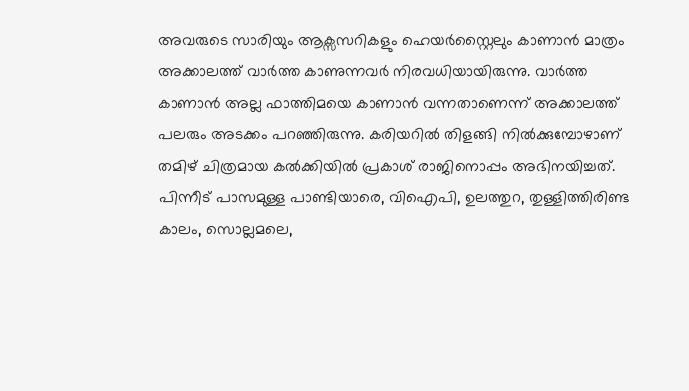അവരുടെ സാരിയും ആക്സസറികളും ഹെയർസ്റ്റൈലും കാണാൻ മാത്രം അക്കാലത്ത് വാർത്ത കാണുന്നവർ നിരവധിയായിരുന്നു. വാർത്ത കാണാൻ അല്ല ഫാത്തിമയെ കാണാൻ വന്നതാണെന്ന് അക്കാലത്ത് പലരും അടക്കം പറഞ്ഞിരുന്നു. കരിയറിൽ തിളങ്ങി നിൽക്കുമ്പോഴാണ് തമിഴ് ചിത്രമായ കൽക്കിയിൽ പ്രകാശ് രാജിനൊപ്പം അഭിനയിച്ചത്. പിന്നീട് പാസമുള്ള പാണ്ടിയാരെ, വിഐപി, ഉലത്തുറ, തുള്ളിത്തിരിണ്ട കാലം, സൊല്ലമലെ,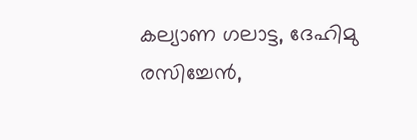കല്യാണ ഗലാട്ട, ദേഹിമു രസിച്ചേൻ,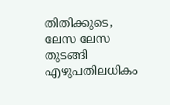തിതിക്കുടെ, ലേസ ലേസ തുടങ്ങി എഴുപതിലധികം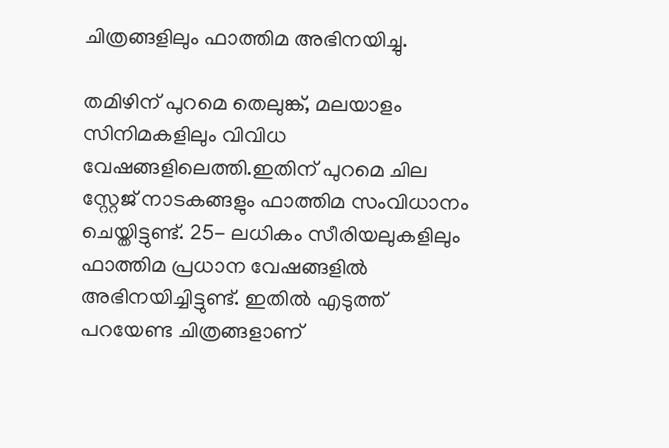ചിത്രങ്ങളിലും ഫാത്തിമ അഭിനയിച്ചു.

തമിഴിന് പുറമെ തെലുങ്ക്, മലയാളം സിനിമകളിലും വിവിധ വേഷങ്ങളിലെത്തി.ഇതിന് പുറമെ ചില സ്റ്റേജ് നാടകങ്ങളും ഫാത്തിമ സംവിധാനം ചെയ്തിട്ടുണ്ട്. 25- ലധികം സീരിയലുകളിലും ഫാത്തിമ പ്രധാന വേഷങ്ങളിൽ അഭിനയിച്ചിട്ടുണ്ട്. ഇതിൽ എടുത്ത് പറയേണ്ട ചിത്രങ്ങളാണ്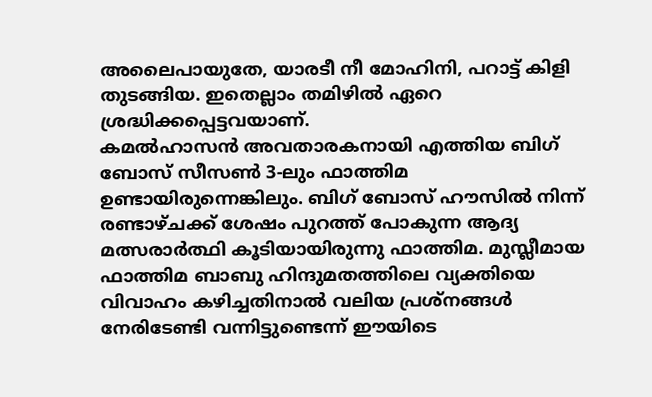അലൈപായുതേ, യാരടീ നീ മോഹിനി, പറാട്ട് കിളി തുടങ്ങിയ. ഇതെല്ലാം തമിഴിൽ ഏറെ ശ്രദ്ധിക്കപ്പെട്ടവയാണ്.
കമൽഹാസൻ അവതാരകനായി എത്തിയ ബിഗ് ബോസ് സീസൺ 3-ലും ഫാത്തിമ ഉണ്ടായിരുന്നെങ്കിലും. ബിഗ് ബോസ് ഹൗസിൽ നിന്ന് രണ്ടാഴ്ചക്ക് ശേഷം പുറത്ത് പോകുന്ന ആദ്യ മത്സരാർത്ഥി കൂടിയായിരുന്നു ഫാത്തിമ. മുസ്ലീമായ ഫാത്തിമ ബാബു ഹിന്ദുമതത്തിലെ വ്യക്തിയെ വിവാഹം കഴിച്ചതിനാൽ വലിയ പ്രശ്നങ്ങൾ നേരിടേണ്ടി വന്നിട്ടുണ്ടെന്ന് ഈയിടെ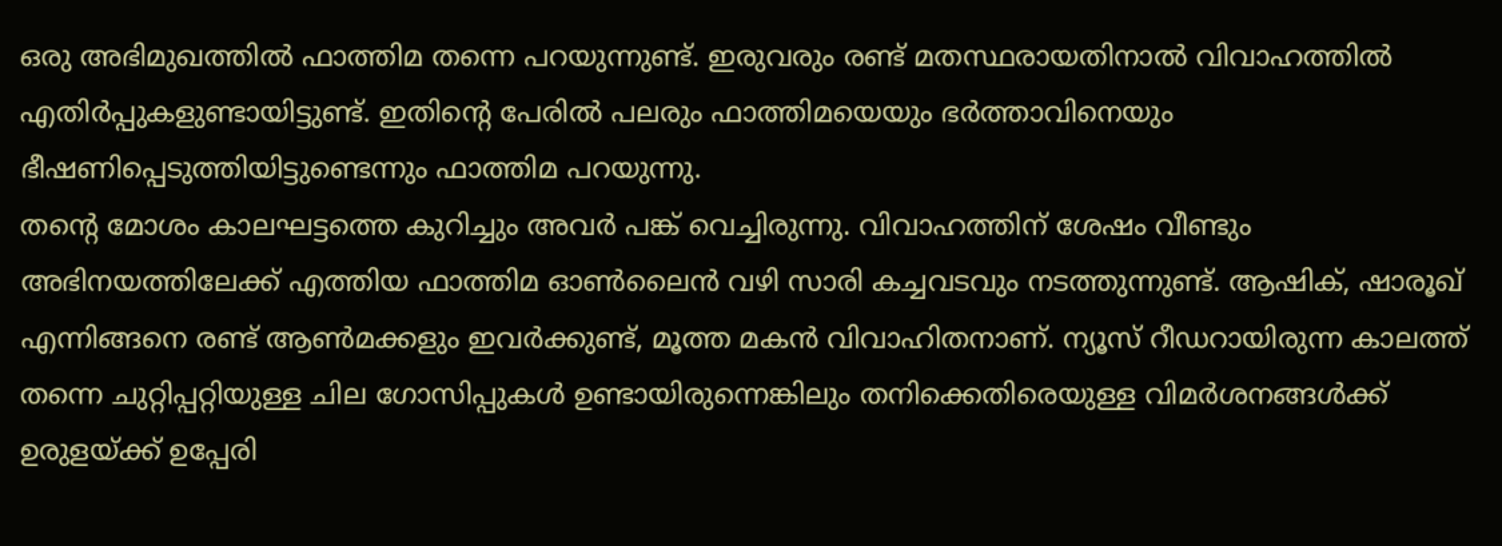ഒരു അഭിമുഖത്തിൽ ഫാത്തിമ തന്നെ പറയുന്നുണ്ട്. ഇരുവരും രണ്ട് മതസ്ഥരായതിനാൽ വിവാഹത്തിൽ എതിർപ്പുകളുണ്ടായിട്ടുണ്ട്. ഇതിൻ്റെ പേരിൽ പലരും ഫാത്തിമയെയും ഭർത്താവിനെയും ഭീഷണിപ്പെടുത്തിയിട്ടുണ്ടെന്നും ഫാത്തിമ പറയുന്നു.
തൻ്റെ മോശം കാലഘട്ടത്തെ കുറിച്ചും അവർ പങ്ക് വെച്ചിരുന്നു. വിവാഹത്തിന് ശേഷം വീണ്ടും അഭിനയത്തിലേക്ക് എത്തിയ ഫാത്തിമ ഓൺലൈൻ വഴി സാരി കച്ചവടവും നടത്തുന്നുണ്ട്. ആഷിക്, ഷാരൂഖ് എന്നിങ്ങനെ രണ്ട് ആൺമക്കളും ഇവർക്കുണ്ട്, മൂത്ത മകൻ വിവാഹിതനാണ്. ന്യൂസ് റീഡറായിരുന്ന കാലത്ത് തന്നെ ചുറ്റിപ്പറ്റിയുള്ള ചില ഗോസിപ്പുകൾ ഉണ്ടായിരുന്നെങ്കിലും തനിക്കെതിരെയുള്ള വിമർശനങ്ങൾക്ക് ഉരുളയ്ക്ക് ഉപ്പേരി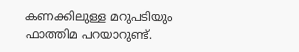കണക്കിലുള്ള മറുപടിയും ഫാത്തിമ പറയാറുണ്ട്.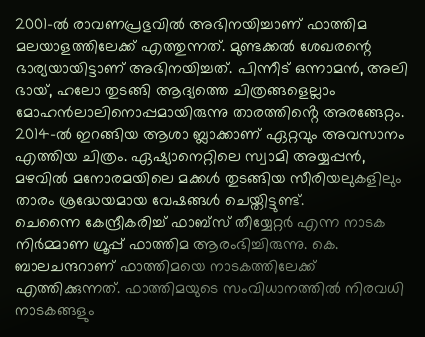2001-ൽ രാവണപ്രഭുവിൽ അഭിനയിച്ചാണ് ഫാത്തിമ മലയാളത്തിലേക്ക് എത്തുന്നത്. മുണ്ടക്കൽ ശേഖരന്റെ ഭാര്യയായിട്ടാണ് അഭിനയിച്ചത്. പിന്നീട് ഒന്നാമൻ, അലി ഭായ്, ഹലോ തുടങ്ങി ആദ്യത്തെ ചിത്രങ്ങളെല്ലാം മോഹൻലാലിനൊപ്പമായിരുന്നു താരത്തിൻ്റെ അരങ്ങേറ്റം. 2014-ൽ ഇറങ്ങിയ ആശാ ബ്ലാക്കാണ് ഏറ്റവും അവസാനം എത്തിയ ചിത്രം. ഏഷ്യാനെറ്റിലെ സ്വാമി അയ്യപ്പൻ, മഴവിൽ മനോരമയിലെ മക്കൾ തുടങ്ങിയ സീരിയലുകളിലും താരം ശ്രദ്ധേയമായ വേഷങ്ങൾ ചെയ്തിട്ടുണ്ട്.
ചെന്നൈ കേന്ദ്രീകരിച്ച് ഫാബ്സ് തീയ്യേറ്റർ എന്ന നാടക നിർമ്മാണ ഗ്രൂപ്പ് ഫാത്തിമ ആരംഭിച്ചിരുന്നു. കെ. ബാലചന്ദറാണ് ഫാത്തിമയെ നാടകത്തിലേക്ക് എത്തിക്കുന്നത്. ഫാത്തിമയുടെ സംവിധാനത്തിൽ നിരവധി നാടകങ്ങളും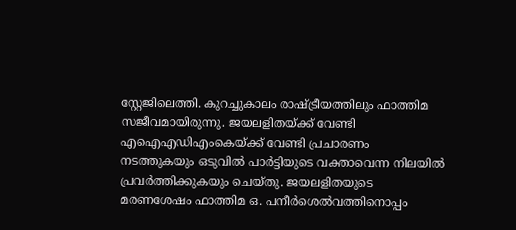സ്റ്റേജിലെത്തി. കുറച്ചുകാലം രാഷ്ട്രീയത്തിലും ഫാത്തിമ സജീവമായിരുന്നു. ജയലളിതയ്ക്ക് വേണ്ടി എഐഎഡിഎംകെയ്ക്ക് വേണ്ടി പ്രചാരണം നടത്തുകയും ഒടുവിൽ പാർട്ടിയുടെ വക്താവെന്ന നിലയിൽ പ്രവർത്തിക്കുകയും ചെയ്തു. ജയലളിതയുടെ മരണശേഷം ഫാത്തിമ ഒ. പനീർശെൽവത്തിനൊപ്പം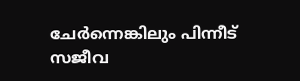ചേർന്നെങ്കിലും പിന്നീട് സജീവ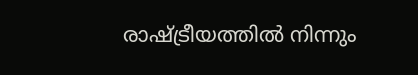രാഷ്ട്രീയത്തിൽ നിന്നും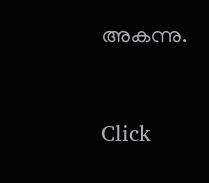അകന്നു.


Click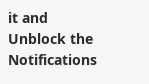it and Unblock the Notifications